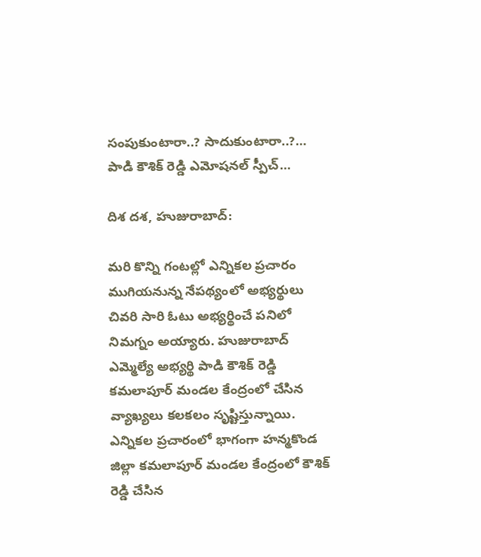సంపుకుంటారా..? సాదుకుంటారా..?… పాడి కౌశిక్ రెడ్డి ఎమోషనల్ స్పీచ్…

దిశ దశ, హుజురాబాద్:

మరి కొన్ని గంటల్లో ఎన్నికల ప్రచారం ముగియనున్న నేపథ్యంలో అభ్యర్థులు చివరి సారి ఓటు అభ్యర్థించే పనిలో నిమగ్నం అయ్యారు. హుజురాబాద్ ఎమ్మెల్యే అభ్యర్థి పాడి కౌశిక్ రెడ్డి కమలాపూర్ మండల కేంద్రంలో చేసిన వ్యాఖ్యలు కలకలం సృష్టిస్తున్నాయి. ఎన్నికల ప్రచారంలో భాగంగా హన్మకొండ జిల్లా కమలాపూర్ మండల కేంద్రంలో కౌశిక్ రెడ్డి చేసిన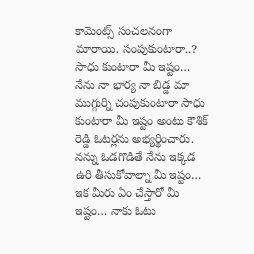కామెంట్స్ సంచలనంగా మారాయి. సంపుకుంటారా..? సాధు కుంటారా మీ ఇష్టం… నేను నా భార్య నా బిడ్డ మా ముగ్గుర్ని చంపుకుంటారా సాధు కుంటారా మీ ఇష్టం అంటు కౌశిక్ రెడ్డి ఓటర్లను అభ్యర్థించారు. నన్ను ఓడగొడితే నేను ఇక్కడ ఉరి తీసుకోవాల్నా మీ ఇష్టం… ఇక మీరు ఏం చేస్తారో మీ ఇష్టం… నాకు ఓటు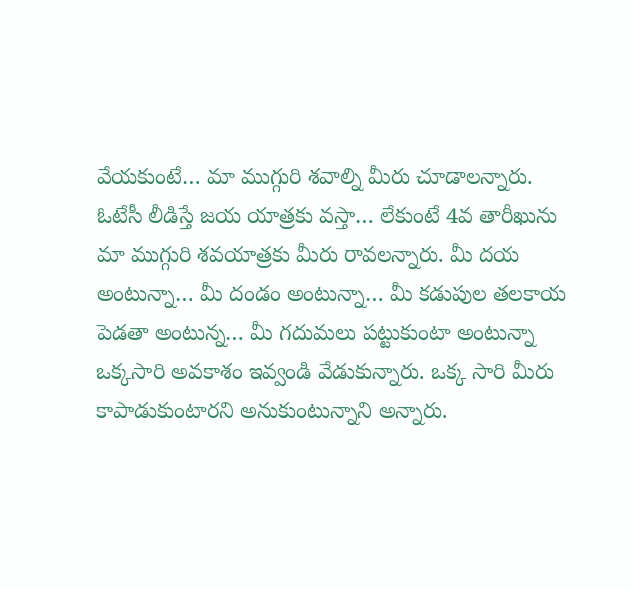వేయకుంటే… మా ముగ్గురి శవాల్ని మీరు చూడాలన్నారు. ఓటేసీ లీడిస్తే జయ యాత్రకు వస్తా… లేకుంటే 4వ తారీఖును మా ముగ్గురి శవయాత్రకు మీరు రావలన్నారు. మీ దయ అంటున్నా… మీ దండం అంటున్నా… మీ కడుపుల తలకాయ పెడతా అంటున్న… మీ గదుమలు పట్టుకుంటా అంటున్నా ఒక్కసారి అవకాశం ఇవ్వండి వేడుకున్నారు. ఒక్క సారి మీరు కాపాడుకుంటారని అనుకుంటున్నాని అన్నారు.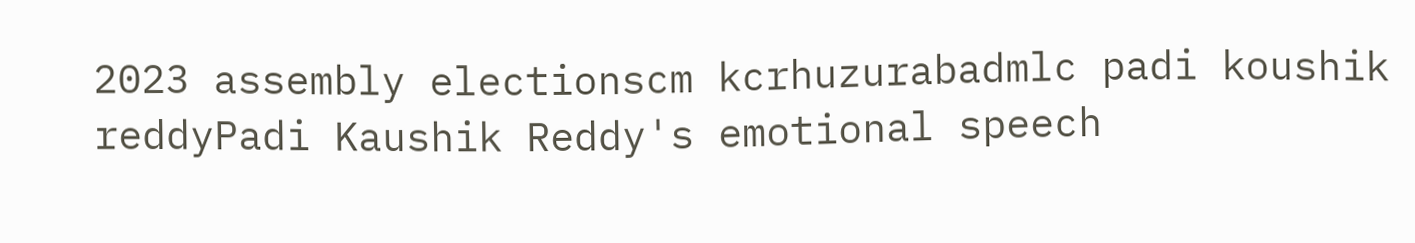2023 assembly electionscm kcrhuzurabadmlc padi koushik reddyPadi Kaushik Reddy's emotional speech